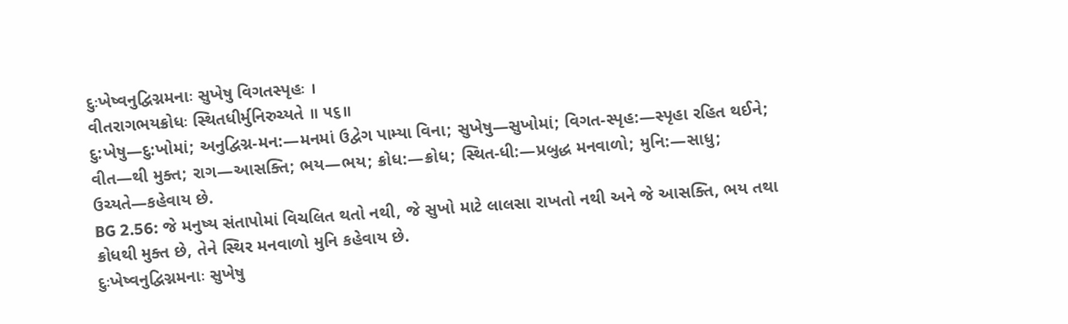દુઃખેષ્વનુદ્વિગ્નમનાઃ સુખેષુ વિગતસ્પૃહઃ ।
વીતરાગભયક્રોધઃ સ્થિતધીર્મુનિરુચ્યતે ॥ ૫૬॥
દુ:ખેષુ—દુ:ખોમાં; અનુદ્વિગ્ન-મન:—મનમાં ઉદ્વેગ પામ્યા વિના; સુખેષુ—સુખોમાં; વિગત-સ્પૃહ:—સ્પૃહા રહિત થઈને; વીત—થી મુક્ત; રાગ—આસક્તિ; ભય—ભય; ક્રોધ:—ક્રોધ; સ્થિત-ધી:—પ્રબુદ્ધ મનવાળો; મુનિ:—સાધુ; ઉચ્યતે—કહેવાય છે.
BG 2.56: જે મનુષ્ય સંતાપોમાં વિચલિત થતો નથી, જે સુખો માટે લાલસા રાખતો નથી અને જે આસક્તિ, ભય તથા ક્રોધથી મુક્ત છે, તેને સ્થિર મનવાળો મુનિ કહેવાય છે.
દુઃખેષ્વનુદ્વિગ્નમનાઃ સુખેષુ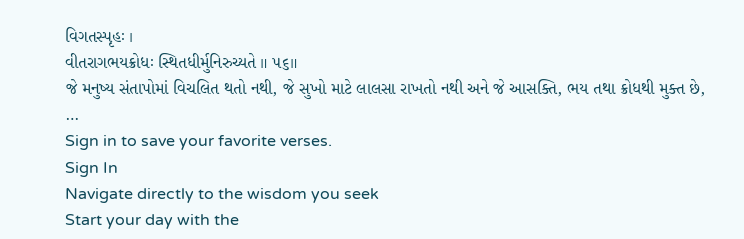વિગતસ્પૃહઃ ।
વીતરાગભયક્રોધઃ સ્થિતધીર્મુનિરુચ્યતે ॥ ૫૬॥
જે મનુષ્ય સંતાપોમાં વિચલિત થતો નથી, જે સુખો માટે લાલસા રાખતો નથી અને જે આસક્તિ, ભય તથા ક્રોધથી મુક્ત છે, …
Sign in to save your favorite verses.
Sign In
Navigate directly to the wisdom you seek
Start your day with the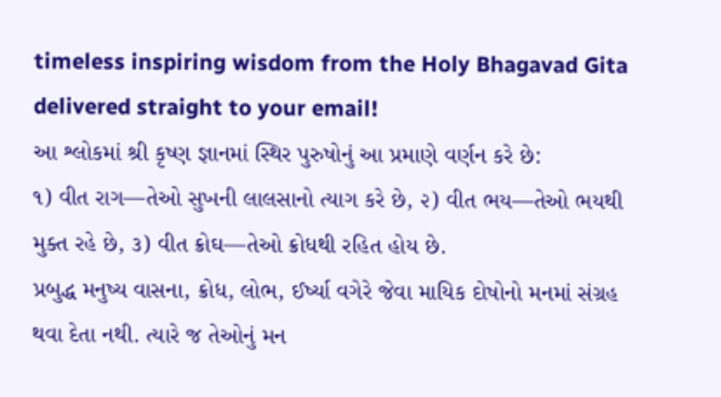timeless inspiring wisdom from the Holy Bhagavad Gita delivered straight to your email!
આ શ્લોકમાં શ્રી કૃષ્ણ જ્ઞાનમાં સ્થિર પુરુષોનું આ પ્રમાણે વર્ણન કરે છે:
૧) વીત રાગ—તેઓ સુખની લાલસાનો ત્યાગ કરે છે, ૨) વીત ભય—તેઓ ભયથી મુક્ત રહે છે, ૩) વીત ક્રોઘ—તેઓ ક્રોધથી રહિત હોય છે.
પ્રબુદ્ધ મનુષ્ય વાસના, ક્રોધ, લોભ, ઈર્ષ્યા વગેરે જેવા માયિક દોષોનો મનમાં સંગ્રહ થવા દેતા નથી. ત્યારે જ તેઓનું મન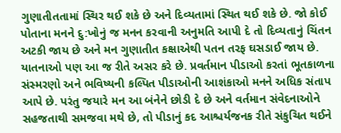ગુણાતીતતામાં સ્થિર થઈ શકે છે અને દિવ્યતામાં સ્થિત થઈ શકે છે. જો કોઈ પોતાના મનને દુ:ખોનું જ મનન કરવાની અનુમતિ આપી દે તો દિવ્યતાનું ચિંતન અટકી જાય છે અને મન ગુણાતીત કક્ષાએથી પતન તરફ ઘસડાઈ જાય છે. યાતનાઓ પણ આ જ રીતે અસર કરે છે. પ્રવર્તમાન પીડાઓ કરતાં ભૂતકાળના સંસ્મરણો અને ભવિષ્યની કલ્પિત પીડાઓની આશંકાઓ મનને અધિક સંતાપ આપે છે. પરંતુ જયારે મન આ બંનેને છોડી દે છે અને વર્તમાન સંવેદનાઓને સહજતાથી સમજવા મથે છે, તો પીડાનું કદ આશ્ચર્યજનક રીતે સંકુચિત થઈને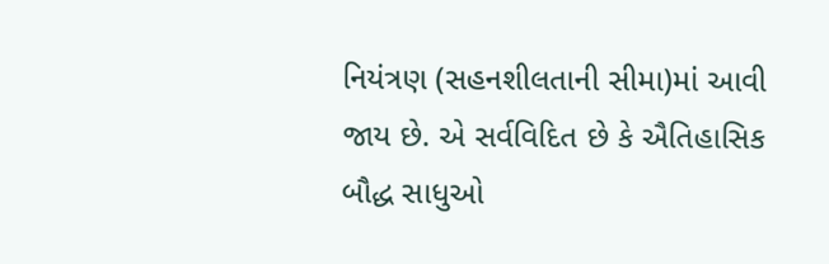નિયંત્રણ (સહનશીલતાની સીમા)માં આવી જાય છે. એ સર્વવિદિત છે કે ઐતિહાસિક બૌદ્ધ સાધુઓ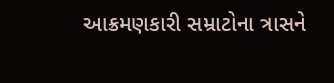આક્રમણકારી સમ્રાટોના ત્રાસને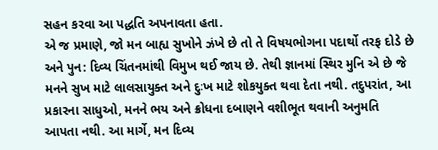સહન કરવા આ પદ્ધતિ અપનાવતા હતા.
એ જ પ્રમાણે, જો મન બાહ્ય સુખોને ઝંખે છે તો તે વિષયભોગના પદાર્થો તરફ દોડે છે અને પુન: દિવ્ય ચિંતનમાંથી વિમુખ થઈ જાય છે. તેથી જ્ઞાનમાં સ્થિર મુનિ એ છે જે મનને સુખ માટે લાલસાયુક્ત અને દુઃખ માટે શોકયુક્ત થવા દેતા નથી. તદુપરાંત, આ પ્રકારના સાધુઓ, મનને ભય અને ક્રોધના દબાણને વશીભૂત થવાની અનુમતિ આપતા નથી. આ માર્ગે, મન દિવ્ય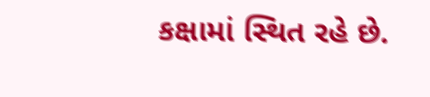કક્ષામાં સ્થિત રહે છે.